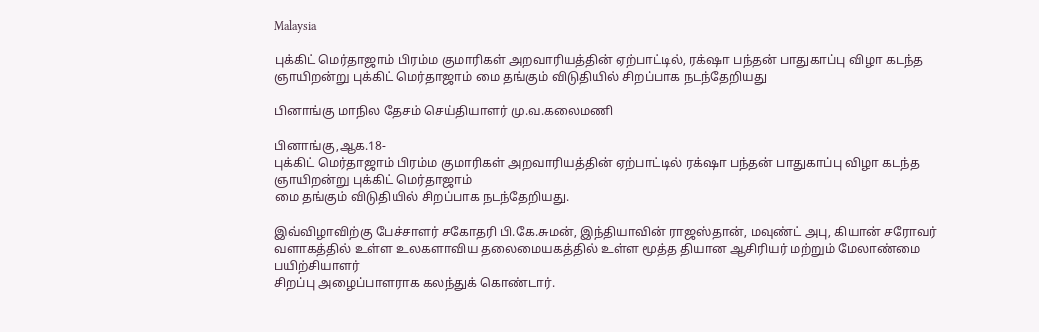Malaysia

புக்கிட் மெர்தாஜாம் பிரம்ம குமாரிகள் அறவாரியத்தின் ஏற்பாட்டில், ரக்‌ஷா பந்தன் பாதுகாப்பு விழா கடந்த ஞாயிறன்று புக்கிட் மெர்தாஜாம் மை தங்கும் விடுதியில் சிறப்பாக நடந்தேறியது

பினாங்கு மாநில தேசம் செய்தியாளர் மு.வ.கலைமணி

பினாங்கு,ஆக.18-
புக்கிட் மெர்தாஜாம் பிரம்ம குமாரிகள் அறவாரியத்தின் ஏற்பாட்டில் ரக்‌ஷா பந்தன் பாதுகாப்பு விழா கடந்த ஞாயிறன்று புக்கிட் மெர்தாஜாம்
மை தங்கும் விடுதியில் சிறப்பாக நடந்தேறியது.

இவ்விழாவிற்கு பேச்சாளர் சகோதரி பி.கே.சுமன், இந்தியாவின் ராஜஸ்தான், மவுண்ட் அபு, கியான் சரோவர் வளாகத்தில் உள்ள உலகளாவிய தலைமையகத்தில் உள்ள மூத்த தியான ஆசிரியர் மற்றும் மேலாண்மை பயிற்சியாளர்
சிறப்பு அழைப்பாளராக கலந்துக் கொண்டார்.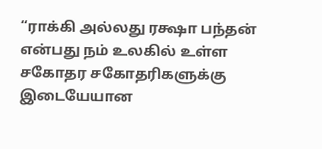“ராக்கி அல்லது ரக்ஷா பந்தன் என்பது நம் உலகில் உள்ள சகோதர சகோதரிகளுக்கு இடையேயான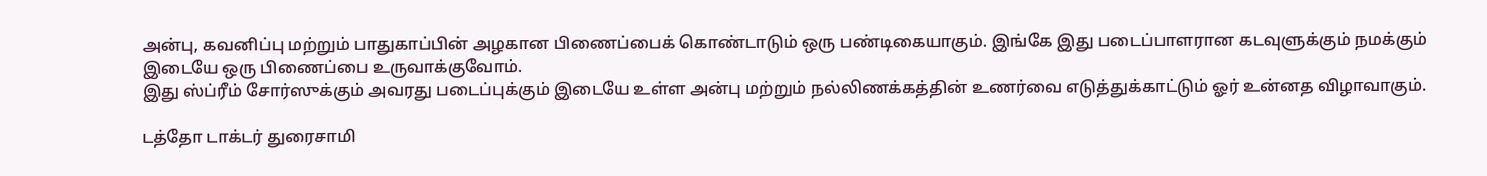அன்பு, கவனிப்பு மற்றும் பாதுகாப்பின் அழகான பிணைப்பைக் கொண்டாடும் ஒரு பண்டிகையாகும். இங்கே இது படைப்பாளரான கடவுளுக்கும் நமக்கும் இடையே ஒரு பிணைப்பை உருவாக்குவோம்.
இது ஸ்ப்ரீம் சோர்ஸுக்கும் அவரது படைப்புக்கும் இடையே உள்ள அன்பு மற்றும் நல்லிணக்கத்தின் உணர்வை எடுத்துக்காட்டும் ஓர் உன்னத விழாவாகும்.

டத்தோ டாக்டர் துரைசாமி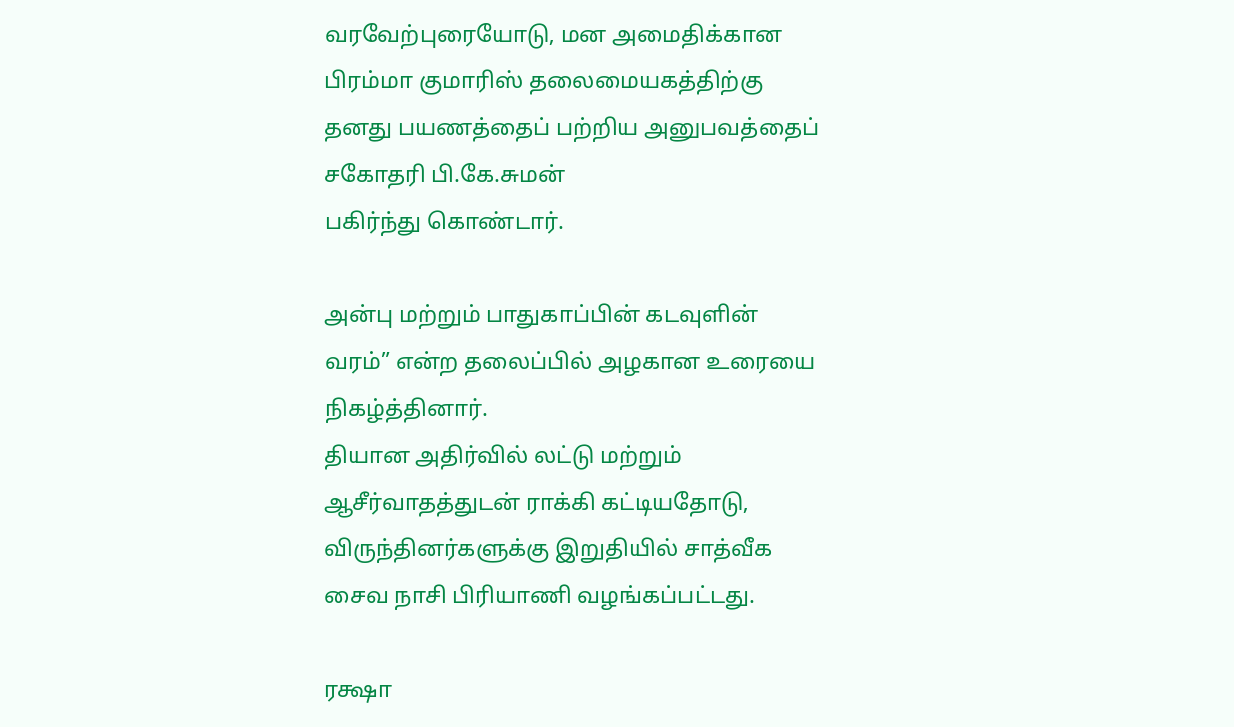வரவேற்புரையோடு, மன அமைதிக்கான பிரம்மா குமாரிஸ் தலைமையகத்திற்கு தனது பயணத்தைப் பற்றிய அனுபவத்தைப்
சகோதரி பி.கே.சுமன்
பகிர்ந்து கொண்டார்.

அன்பு மற்றும் பாதுகாப்பின் கடவுளின் வரம்” என்ற தலைப்பில் அழகான உரையை நிகழ்த்தினார்.
தியான அதிர்வில் லட்டு மற்றும் ஆசீர்வாதத்துடன் ராக்கி கட்டியதோடு, விருந்தினர்களுக்கு இறுதியில் சாத்வீக சைவ நாசி பிரியாணி வழங்கப்பட்டது.

ரக்ஷா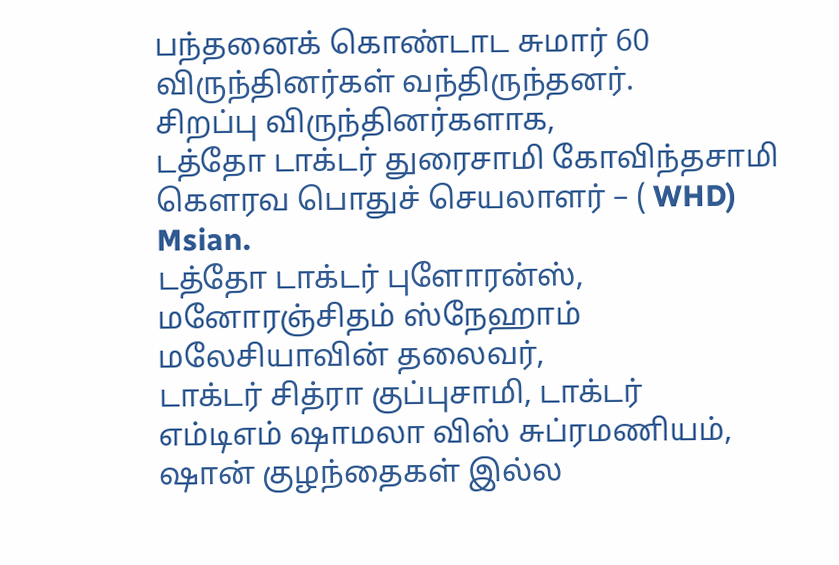பந்தனைக் கொண்டாட சுமார் 60 விருந்தினர்கள் வந்திருந்தனர்.
சிறப்பு விருந்தினர்களாக,
டத்தோ டாக்டர் துரைசாமி கோவிந்தசாமி கௌரவ பொதுச் செயலாளர் – ( WHD) Msian.
டத்தோ டாக்டர் புளோரன்ஸ், மனோரஞ்சிதம் ஸ்நேஹாம் மலேசியாவின் தலைவர்,
டாக்டர் சித்ரா குப்புசாமி, டாக்டர்
எம்டிஎம் ஷாமலா விஸ் சுப்ரமணியம்,
ஷான் குழந்தைகள் இல்ல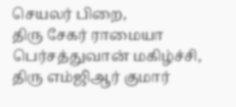செயலர் பிறை,
திரு சேகர் ராமையா பெர்சத்துவான் மகிழ்ச்சி,
திரு எம்ஜிஆர் குமார்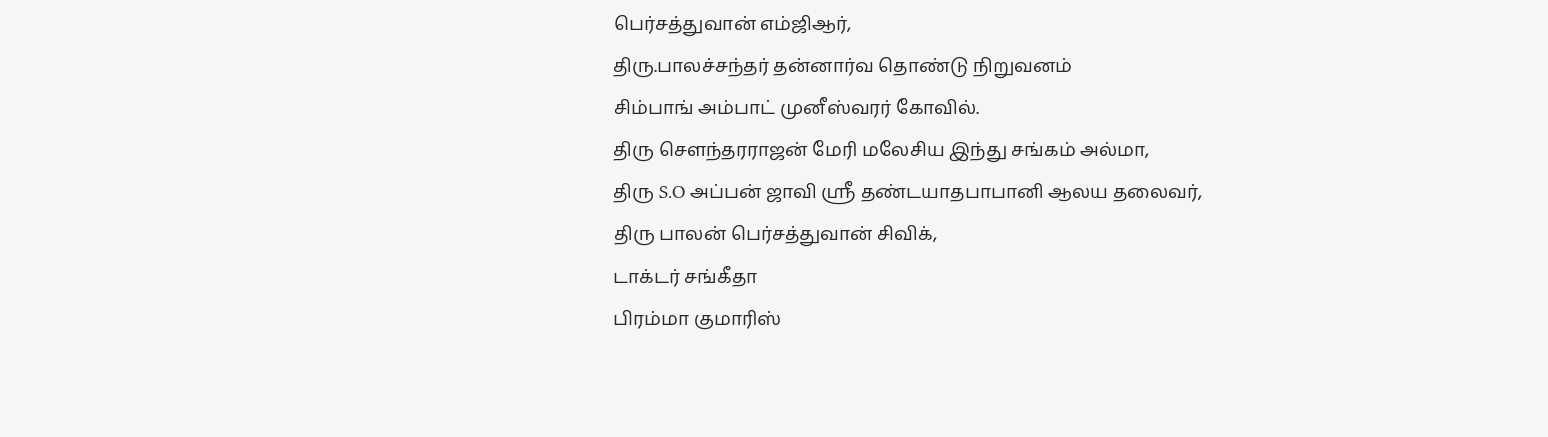பெர்சத்துவான் எம்ஜிஆர்,
திரு.பாலச்சந்தர் தன்னார்வ தொண்டு நிறுவனம்
சிம்பாங் அம்பாட் முனீஸ்வரர் கோவில்.
திரு சௌந்தரராஜன் மேரி மலேசிய இந்து சங்கம் அல்மா,
திரு S.O அப்பன் ஜாவி ஸ்ரீ தண்டயாதபாபானி ஆலய தலைவர்,
திரு பாலன் பெர்சத்துவான் சிவிக்,
டாக்டர் சங்கீதா
பிரம்மா குமாரிஸ்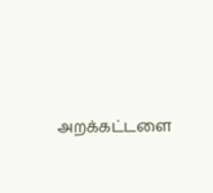அறக்கட்டளை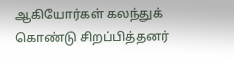ஆகியோர்கள் கலந்துக் கொண்டு சிறப்பித்தனர்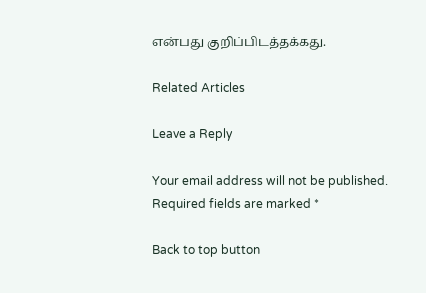என்பது குறிப்பிடத்தக்கது.

Related Articles

Leave a Reply

Your email address will not be published. Required fields are marked *

Back to top button